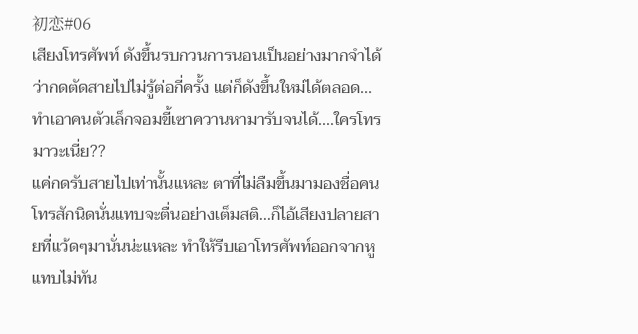初恋#06
เสียงโทรศัพท์ ดังขึ้นรบกวนการนอนเป็นอย่างมากจำได้ว่ากดตัดสายไปไม่รู้ต่อกี่ครั้ง แต่ก็ดังขึ้นใหม่ได้ตลอด...ทำเอาคนตัวเล็กจอมขี้เซาควานหามารับจนได้....ใครโทรมาวะเนี่ย??
แค่กดรับสายไปเท่านั้นแหละ ตาที่ไม่ลืมขึ้นมามองชื่อคนโทรสักนิดนั่นแทบจะตื่นอย่างเต็มสติ...ก็ไอ้เสียงปลายสายที่แว้ดๆมานั่นน่ะแหละ ทำให้รีบเอาโทรศัพท์ออกจากหูแทบไม่ทัน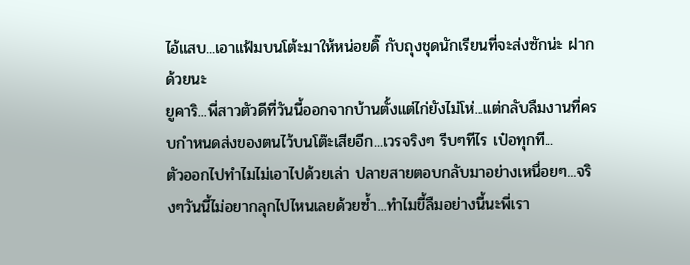ไอ้แสบ...เอาแฟ้มบนโต้ะมาให้หน่อยดิ๊ กับถุงชุดนักเรียนที่จะส่งซักน่ะ ฝากด้วยนะ
ยูคาริ...พี่สาวตัวดีที่วันนี้ออกจากบ้านตั้งแต่ไก่ยังไม่โห่...แต่กลับลืมงานที่ครบกำหนดส่งของตนไว้บนโต๊ะเสียอีก...เวรจริงๆ รีบๆทีไร เป๋อทุกที...
ตัวออกไปทำไมไม่เอาไปด้วยเล่า ปลายสายตอบกลับมาอย่างเหนื่อยๆ...จริงๆวันนี้ไม่อยากลุกไปไหนเลยด้วยซ้ำ...ทำไมขี้ลืมอย่างนี้นะพี่เรา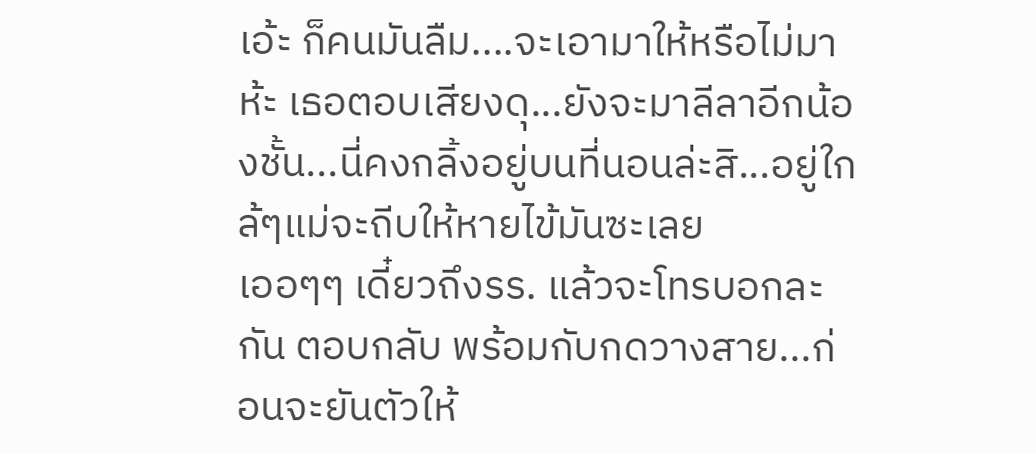เอ้ะ ก็คนมันลืม....จะเอามาให้หรือไม่มาห้ะ เธอตอบเสียงดุ...ยังจะมาลีลาอีกน้องชั้น...นี่คงกลิ้งอยู่บนที่นอนล่ะสิ...อยู่ใกล้ๆแม่จะถีบให้หายไข้มันซะเลย
เออๆๆ เดี๋ยวถึงรร. แล้วจะโทรบอกละกัน ตอบกลับ พร้อมกับกดวางสาย...ก่อนจะยันตัวให้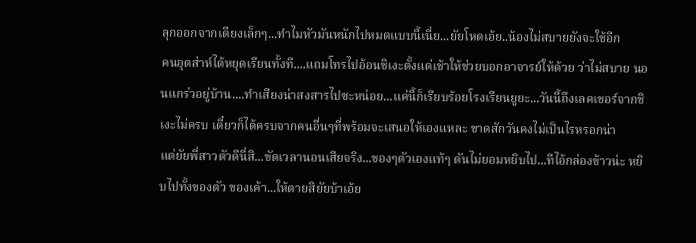ลุกออกจากเตียงเล็กๆ...ทำไมหัวมันหนักไปหมดแบบนี้เนี่ย...ยัยโหดเอ้ย..น้องไม่สบายยังจะใช้อีก
คนอุตส่าห์ได้หยุดเรียนทั้งที....แถมโทรไปอ้อนชิเงะตั้งแต่เช้าให้ช่วยบอกอาจารย์ให้ด้วย ว่าไม่สบาย นอนแกร่วอยู่บ้าน....ทำเสียงน่าสงสารไปซะหน่อย...แค่นี้ก็เรียบร้อยโรงเรียนยูยะ...วันนี้ถึงเลคเชอร์จากชิเงะไม่ครบ เดี๋ยวก็ได้ครบจากคนอื่นๆที่พร้อมจะเสนอให้เองแหละ ขาดสักวันคงไม่เป็นไรหรอกน่า
แต่ยัยพี่สาวตัวดีนี่สิ...ขัดเวลานอนเสียจริง...ของๆตัวเองแท้ๆ ดันไม่ยอมหยิบไป...ทีไอ้กล่องข้าวน่ะ หยิบไปทั้งของตัว ของเค้า...ให้ตายสิยัยบ้าเอ้ย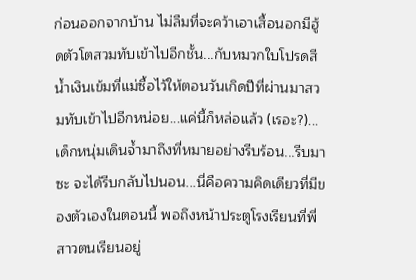ก่อนออกจากบ้าน ไม่ลืมที่จะคว้าเอาเสื้อนอกมีฮู้ดตัวโตสวมทับเข้าไปอีกชั้น...กับหมวกใบโปรดสีน้ำเงินเข้มที่แม่ซื้อไว้ให้ตอนวันเกิดปีที่ผ่านมาสวมทับเข้าไปอีกหน่อย...แค่นี้ก็หล่อแล้ว (เรอะ?)...
เด็กหนุ่มเดินจ้ำมาถึงที่หมายอย่างรีบร้อน...รีบมาซะ จะได้รีบกลับไปนอน...นี่คือความคิดเดียวที่มีของตัวเองในตอนนี้ พอถึงหน้าประตูโรงเรียนที่พี่สาวตนเรียนอยู่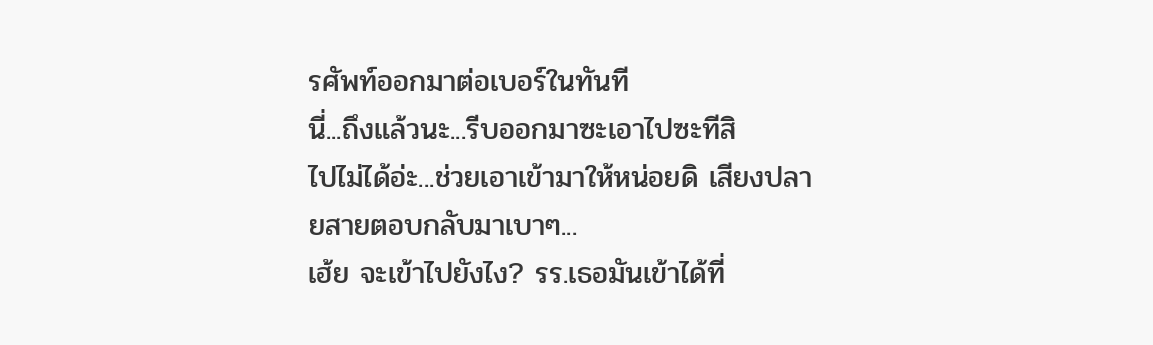รศัพท์ออกมาต่อเบอร์ในทันที
นี่...ถึงแล้วนะ...รีบออกมาซะเอาไปซะทีสิ
ไปไม่ได้อ่ะ...ช่วยเอาเข้ามาให้หน่อยดิ เสียงปลายสายตอบกลับมาเบาๆ...
เฮ้ย จะเข้าไปยังไง? รร.เธอมันเข้าได้ที่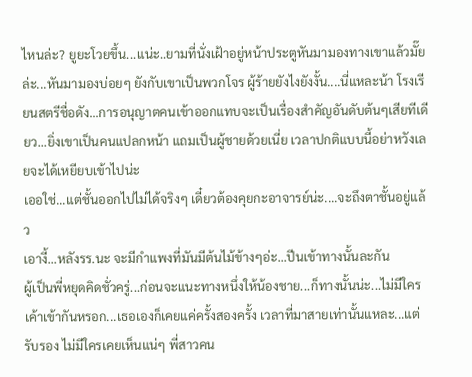ไหนล่ะ? ยูยะโวยขึ้น...แน่ะ..ยามที่นั่งเฝ้าอยู่หน้าประตูหันมามองทางเขาแล้วมั๊ยล่ะ...หันมามองบ่อยๆ ยังกับเขาเป็นพวกโจร ผู้ร้ายยังไงยังงั้น....นี่แหละน้า โรงเรียนสตรีชื่อดัง...การอนุญาตคนเข้าออกแทบจะเป็นเรื่องสำคัญอันดับต้นๆเสียทีเดียว...ยิ่งเขาเป็นคนแปลกหน้า แถมเป็นผู้ชายด้วยเนี่ย เวลาปกติแบบนี้อย่าหวังเลยจะได้เหยียบเข้าไปน่ะ
เออใช่...แต่ชั้นออกไปไม่ได้จริงๆ เดี๋ยวต้องคุยกะอาจารย์น่ะ....จะถึงตาชั้นอยู่แล้ว
เอางี้...หลังรร.นะ จะมีกำแพงที่มันมีต้นไม้ข้างๆอ่ะ...ปีนเข้าทางนั้นละกัน
ผู้เป็นพี่หยุดคิดชั่วครู่...ก่อนจะแนะทางหนึ่งให้น้องชาย...ก็ทางนั้นน่ะ...ไม่มีใครเค้าเข้ากันหรอก...เธอเองก็เคยแค่ครั้งสองครั้ง เวลาที่มาสายเท่านั้นแหละ...แต่รับรอง ไม่มีใครเคยเห็นแน่ๆ พี่สาวคน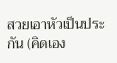สวยเอาหัวเป็นประกัน (คิดเอง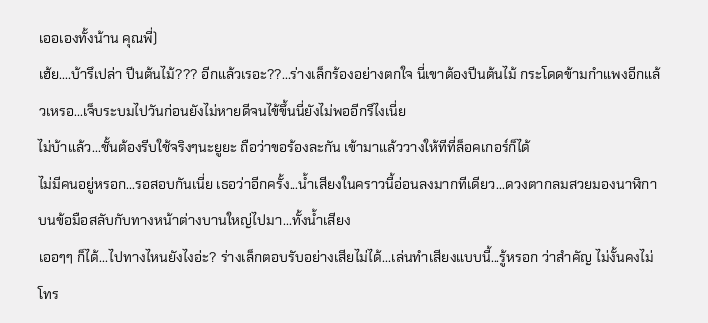เออเองทั้งน้าน คุณพี่)
เฮ้ย....บ้ารึเปล่า ปีนต้นไม้??? อีกแล้วเรอะ??...ร่างเล็กร้องอย่างตกใจ นี่เขาต้องปีนต้นไม้ กระโดดข้ามกำแพงอีกแล้วเหรอ...เจ็บระบมไปวันก่อนยังไม่หายดีจนไข้ขึ้นนี่ยังไม่พออีกรึไงเนี่ย
ไม่บ้าแล้ว...ชั้นต้องรีบใช้จริงๆนะยูยะ ถือว่าขอร้องละกัน เข้ามาแล้ววางให้ทีที่ล็อคเกอร์ก็ได้
ไม่มีคนอยู่หรอก...รอสอบกันเนี่ย เธอว่าอีกครั้ง...น้ำเสียงในคราวนี้อ่อนลงมากทีเดียว...ดวงตากลมสวยมองนาฬิกาบนข้อมือสลับกับทางหน้าต่างบานใหญ่ไปมา...ทั้งน้ำเสียง
เออๆๆ ก็ได้...ไปทางไหนยังไงอ่ะ? ร่างเล็กตอบรับอย่างเสียไม่ได้...เล่นทำเสียงแบบนี้...รู้หรอก ว่าสำคัญ ไม่งั้นคงไม่โทร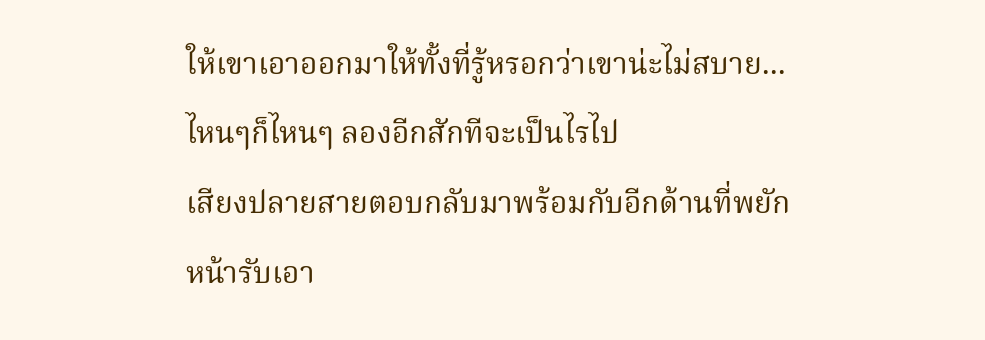ให้เขาเอาออกมาให้ทั้งที่รู้หรอกว่าเขาน่ะไม่สบาย...ไหนๆก็ไหนๆ ลองอีกสักทีจะเป็นไรไป
เสียงปลายสายตอบกลับมาพร้อมกับอีกด้านที่พยักหน้ารับเอา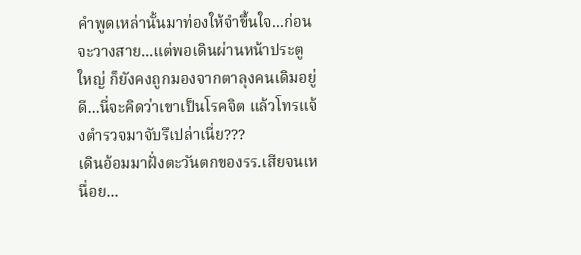คำพูดเหล่านั้นมาท่องให้จำขึ้นใจ...ก่อนจะวางสาย...แต่พอเดินผ่านหน้าประตูใหญ่ ก็ยังคงถูกมองจากตาลุงคนเดิมอยู่ดี...นี่จะคิดว่าเขาเป็นโรคจิต แล้วโทรแจ้งตำรวจมาจับรึเปล่าเนี่ย???
เดินอ้อมมาฝั่งตะวันตกของรร.เสียจนเหนื่อย...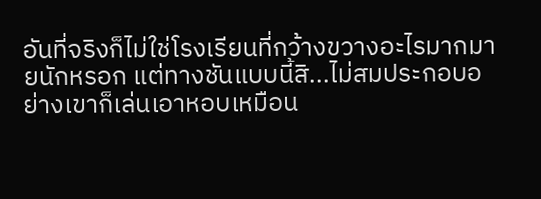อันที่จริงก็ไม่ใช่โรงเรียนที่กว้างขวางอะไรมากมายนักหรอก แต่ทางชันแบบนี้สิ...ไม่สมประกอบอย่างเขาก็เล่นเอาหอบเหมือน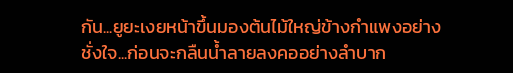กัน...ยูยะเงยหน้าขึ้นมองต้นไม้ใหญ่ข้างกำแพงอย่างชั่งใจ...ก่อนจะกลืนน้ำลายลงคออย่างลำบาก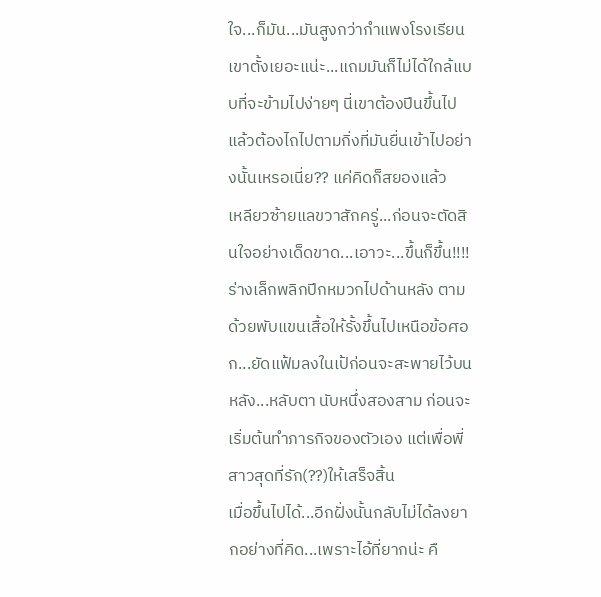ใจ...ก็มัน...มันสูงกว่ากำแพงโรงเรียนเขาตั้งเยอะแน่ะ...แถมมันก็ไม่ได้ใกล้แบบที่จะข้ามไปง่ายๆ นี่เขาต้องปีนขึ้นไป แล้วต้องไถไปตามกิ่งที่มันยื่นเข้าไปอย่างนั้นเหรอเนี่ย?? แค่คิดก็สยองแล้ว
เหลียวซ้ายแลขวาสักครู่...ก่อนจะตัดสินใจอย่างเด็ดขาด...เอาวะ...ขึ้นก็ขึ้น!!!!
ร่างเล็กพลิกปีกหมวกไปด้านหลัง ตามด้วยพับแขนเสื้อให้รั้งขึ้นไปเหนือข้อศอก...ยัดแฟ้มลงในเป้ก่อนจะสะพายไว้บนหลัง...หลับตา นับหนึ่งสองสาม ก่อนจะเริ่มต้นทำภารกิจของตัวเอง แต่เพื่อพี่สาวสุดที่รัก(??)ให้เสร็จสิ้น
เมื่อขึ้นไปได้...อีกฝั่งนั้นกลับไม่ได้ลงยากอย่างที่คิด...เพราะไอ้ที่ยากน่ะ คื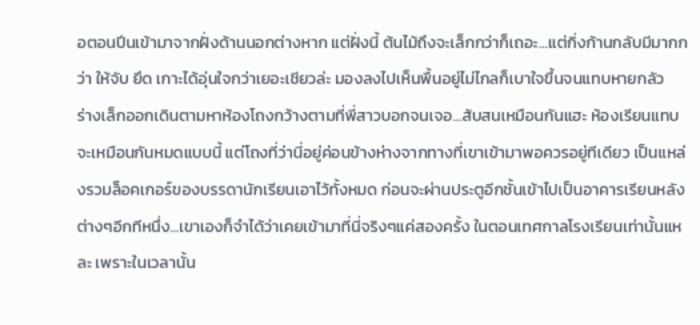อตอนปีนเข้ามาจากฝั่งด้านนอกต่างหาก แต่ฝั่งนี้ ต้นไม้ถึงจะเล็กกว่าก็เถอะ...แต่กิ่งก้านกลับมีมากกว่า ให้จับ ยึด เกาะได้อุ่นใจกว่าเยอะเชียวล่ะ มองลงไปเห็นพื้นอยู่ไม่ไกลก็เบาใจขึ้นจนแทบหายกลัว
ร่างเล็กออกเดินตามหาห้องโถงกว้างตามที่พี่สาวบอกจนเจอ...สับสนเหมือนกันแฮะ ห้องเรียนแทบจะเหมือนกันหมดแบบนี้ แต่โถงที่ว่านี่อยู่ค่อนข้างห่างจากทางที่เขาเข้ามาพอควรอยู่ทีเดียว เป็นแหล่งรวมล็อคเกอร์ของบรรดานักเรียนเอาไว้ทั้งหมด ก่อนจะผ่านประตูอีกชั้นเข้าไปเป็นอาคารเรียนหลังต่างๆอีกทีหนึ่ง...เขาเองก็จำได้ว่าเคยเข้ามาที่นี่จริงๆแค่สองครั้ง ในตอนเทศกาลโรงเรียนเท่านั้นแหละ เพราะในเวลานั้น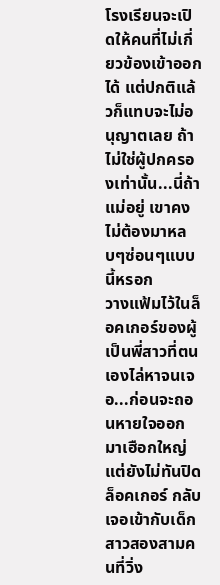โรงเรียนจะเปิดให้คนที่ไม่เกี่ยวข้องเข้าออกได้ แต่ปกติแล้วก็แทบจะไม่อนุญาตเลย ถ้าไม่ใช่ผู้ปกครองเท่านั้น...นี่ถ้าแม่อยู่ เขาคงไม่ต้องมาหลบๆซ่อนๆแบบนี้หรอก
วางแฟ้มไว้ในล็อคเกอร์ของผู้เป็นพี่สาวที่ตนเองไล่หาจนเจอ...ก่อนจะถอนหายใจออกมาเฮือกใหญ่ แต่ยังไม่ทันปิดล็อคเกอร์ กลับเจอเข้ากับเด็กสาวสองสามคนที่วิ่ง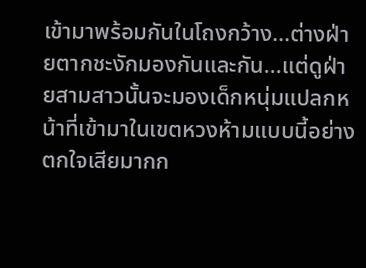เข้ามาพร้อมกันในโถงกว้าง...ต่างฝ่ายตากชะงักมองกันและกัน...แต่ดูฝ่ายสามสาวนั้นจะมองเด็กหนุ่มแปลกหน้าที่เข้ามาในเขตหวงห้ามแบบนี้อย่างตกใจเสียมากก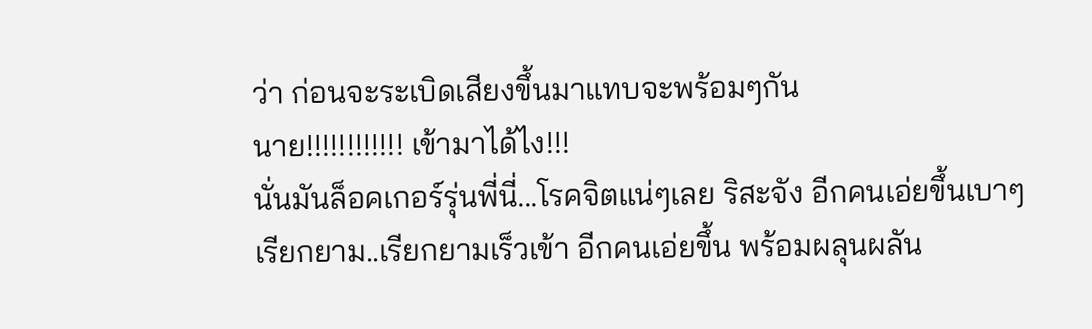ว่า ก่อนจะระเบิดเสียงขึ้นมาแทบจะพร้อมๆกัน
นาย!!!!!!!!!!!! เข้ามาได้ไง!!!
นั่นมันล็อคเกอร์รุ่นพี่นี่...โรคจิตแน่ๆเลย ริสะจัง อีกคนเอ่ยขึ้นเบาๆ
เรียกยาม..เรียกยามเร็วเข้า อีกคนเอ่ยขึ้น พร้อมผลุนผลัน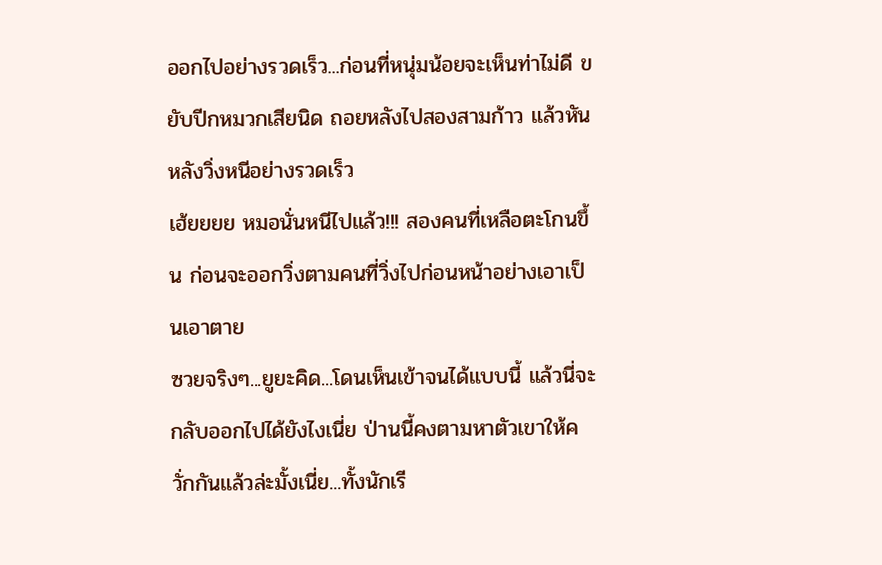ออกไปอย่างรวดเร็ว...ก่อนที่หนุ่มน้อยจะเห็นท่าไม่ดี ขยับปีกหมวกเสียนิด ถอยหลังไปสองสามก้าว แล้วหันหลังวิ่งหนีอย่างรวดเร็ว
เฮ้ยยยย หมอนั่นหนีไปแล้ว!!! สองคนที่เหลือตะโกนขึ้น ก่อนจะออกวิ่งตามคนที่วิ่งไปก่อนหน้าอย่างเอาเป็นเอาตาย
ซวยจริงๆ...ยูยะคิด...โดนเห็นเข้าจนได้แบบนี้ แล้วนี่จะกลับออกไปได้ยังไงเนี่ย ป่านนี้คงตามหาตัวเขาให้ควั่กกันแล้วล่ะมั้งเนี่ย...ทั้งนักเรี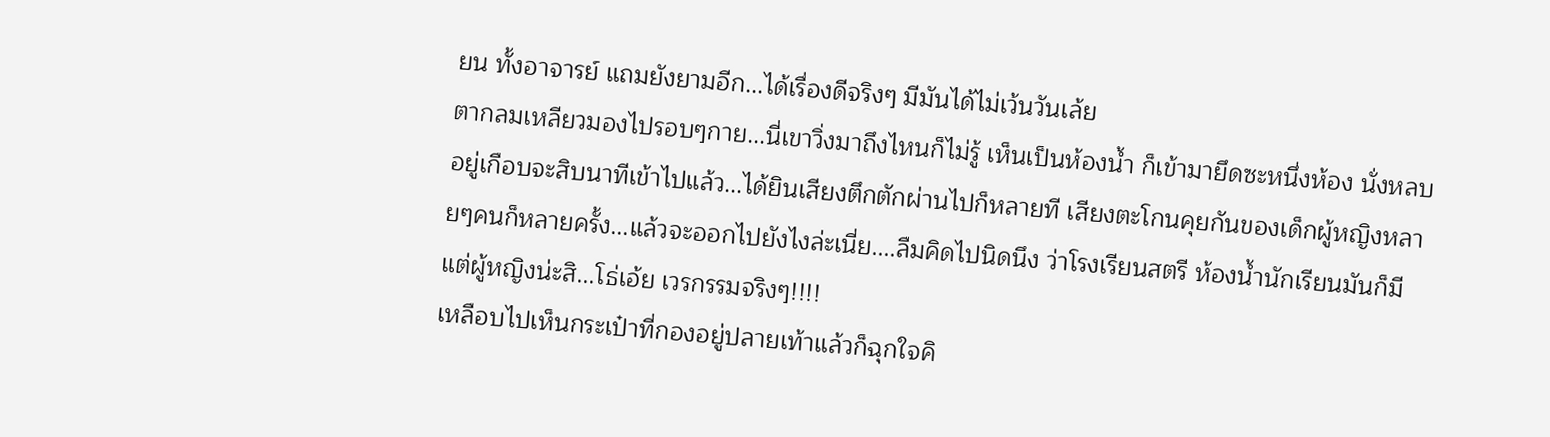ยน ทั้งอาจารย์ แถมยังยามอีก...ได้เรื่องดีจริงๆ มีมันได้ไม่เว้นวันเล้ย
ตากลมเหลียวมองไปรอบๆกาย...นี่เขาวิ่งมาถึงไหนก็ไม่รู้ เห็นเป็นห้องน้ำ ก็เข้ามายึดซะหนึ่งห้อง นั่งหลบอยู่เกือบจะสิบนาทีเข้าไปแล้ว...ได้ยินเสียงตึกตักผ่านไปก็หลายที เสียงตะโกนคุยกันของเด็กผู้หญิงหลายๆคนก็หลายครั้ง...แล้วจะออกไปยังไงล่ะเนี่ย....ลืมคิดไปนิดนึง ว่าโรงเรียนสตรี ห้องน้ำนักเรียนมันก็มีแต่ผู้หญิงน่ะสิ...โธ่เอ้ย เวรกรรมจริงๆ!!!!
เหลือบไปเห็นกระเป๋าที่กองอยู่ปลายเท้าแล้วก็ฉุกใจคิ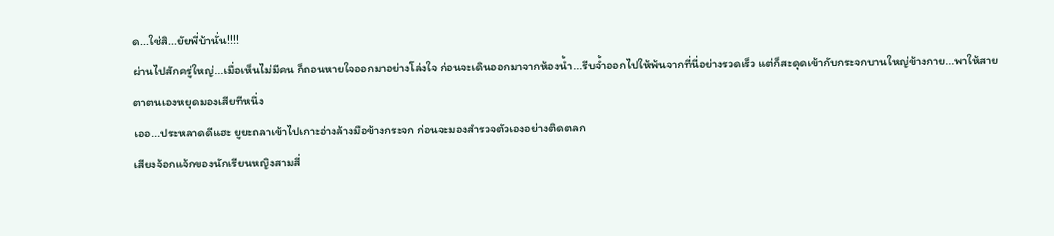ด...ใช่สิ...ยัยพี่บ้านั่น!!!!
ผ่านไปสักครู่ใหญ่...เมื่อเห็นไม่มีคน ก็ถอนหายใจออกมาอย่างโล่งใจ ก่อนจะเดินออกมาจากห้องน้ำ...รีบจ้ำออกไปให้พ้นจากที่นี่อย่างรวดเร็ว แต่ก็สะดุดเข้ากับกระจกบานใหญ่ข้างกาย...พาให้สายตาตนเองหยุดมองเสียทีหนึ่ง
เออ...ประหลาดดีแฮะ ยูยะถลาเข้าไปเกาะอ่างล้างมือข้างกระจก ก่อนจะมองสำรวจตัวเองอย่างติดตลก
เสียงจ้อกแจ้กของนักเรียนหญิงสามสี่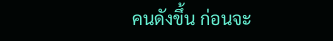คนดังขึ้น ก่อนจะ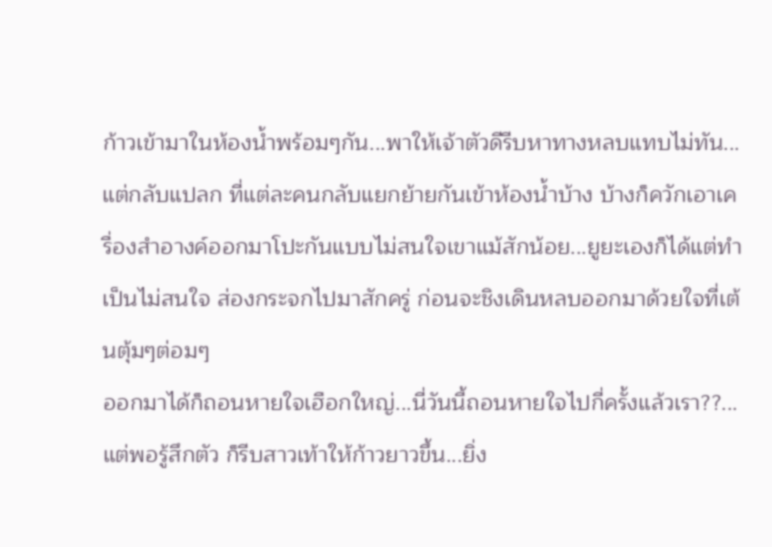ก้าวเข้ามาในห้องน้ำพร้อมๆกัน...พาให้เจ้าตัวดีรีบหาทางหลบแทบไม่ทัน...แต่กลับแปลก ที่แต่ละคนกลับแยกย้ายกันเข้าห้องน้ำบ้าง บ้างก็ควักเอาเครื่องสำอางค์ออกมาโปะกันแบบไม่สนใจเขาแม้สักน้อย...ยูยะเองก็ได้แต่ทำเป็นไม่สนใจ ส่องกระจกไปมาสักครู่ ก่อนจะชิงเดินหลบออกมาด้วยใจที่เต้นตุ้มๆต่อมๆ
ออกมาได้ก็ถอนหายใจเฮือกใหญ่...นี่วันนี้ถอนหายใจไปกี่ครั้งแล้วเรา??...แต่พอรู้สึกตัว ก็รีบสาวเท้าให้ก้าวยาวขึ้น...ยิ่ง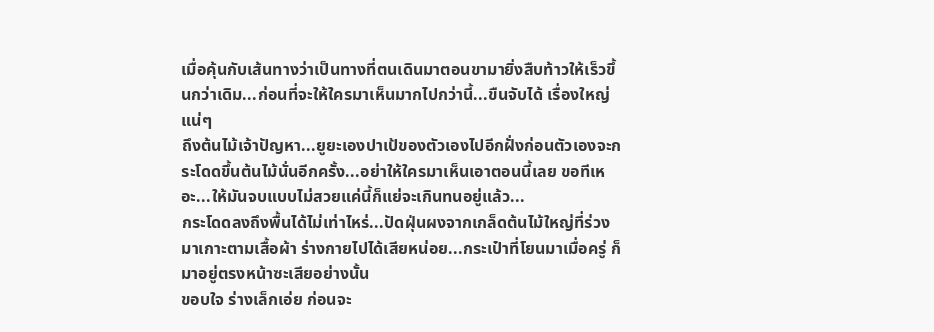เมื่อคุ้นกับเส้นทางว่าเป็นทางที่ตนเดินมาตอนขามายิ่งสืบท้าวให้เร็วขึ้นกว่าเดิม...ก่อนที่จะให้ใครมาเห็นมากไปกว่านี้...ขืนจับได้ เรื่องใหญ่แน่ๆ
ถึงต้นไม้เจ้าปัญหา...ยูยะเองปาเป้ของตัวเองไปอีกฝั่งก่อนตัวเองจะกระโดดขึ้นต้นไม้นั่นอีกครั้ง...อย่าให้ใครมาเห็นเอาตอนนี้เลย ขอทีเหอะ...ให้มันจบแบบไม่สวยแค่นี้ก็แย่จะเกินทนอยู่แล้ว...
กระโดดลงถึงพื้นได้ไม่เท่าไหร่...ปัดฝุ่นผงจากเกล็ดต้นไม้ใหญ่ที่ร่วงมาเกาะตามเสื้อผ้า ร่างกายไปได้เสียหน่อย...กระเป๋าที่โยนมาเมื่อครู่ ก็มาอยู่ตรงหน้าซะเสียอย่างนั้น
ขอบใจ ร่างเล็กเอ่ย ก่อนจะ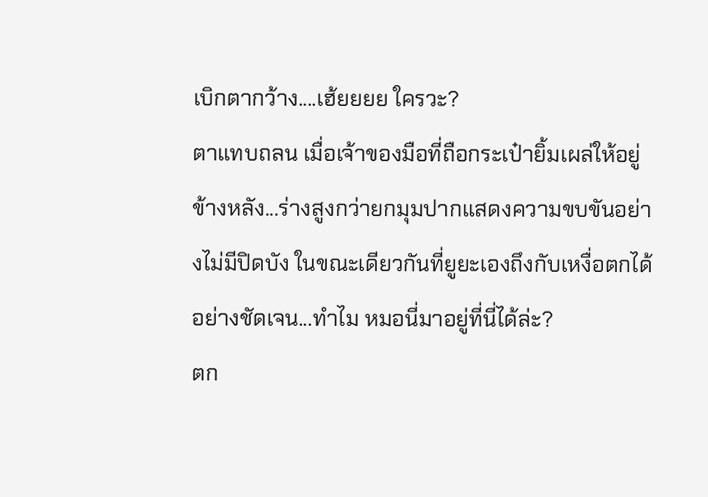เบิกตากว้าง....เฮ้ยยยย ใครวะ?
ตาแทบถลน เมื่อเจ้าของมือที่ถือกระเป๋ายิ้มเผล่ให้อยู่ข้างหลัง...ร่างสูงกว่ายกมุมปากแสดงความขบขันอย่างไม่มีปิดบัง ในขณะเดียวกันที่ยูยะเองถึงกับเหงื่อตกได้อย่างชัดเจน...ทำไม หมอนี่มาอยู่ที่นี่ได้ล่ะ?
ตก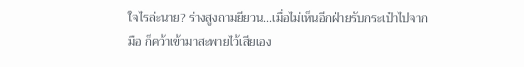ใจไรล่ะนาย? ร่างสูงถามยียวน...เมื่อไม่เห็นอีกฝ่ายรับกระเป๋าไปจากมือ ก็คว้าเข้ามาสะพายไว้เสียเอง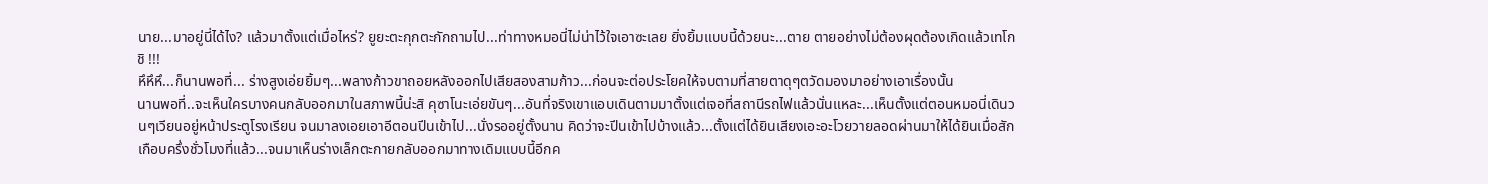นาย...มาอยู่นี่ได้ไง? แล้วมาตั้งแต่เมื่อไหร่? ยูยะตะกุกตะกักถามไป...ท่าทางหมอนี่ไม่น่าไว้ใจเอาซะเลย ยิ่งยิ้มแบบนี้ด้วยนะ...ตาย ตายอย่างไม่ต้องผุดต้องเกิดแล้วเทโกชิ !!!
หึหึหึ...ก็นานพอที่... ร่างสูงเอ่ยยิ้มๆ...พลางก้าวขาถอยหลังออกไปเสียสองสามก้าว...ก่อนจะต่อประโยคให้จบตามที่สายตาดุๆตวัดมองมาอย่างเอาเรื่องนั้น
นานพอที่..จะเห็นใครบางคนกลับออกมาในสภาพนี้น่ะสิ คุซาโนะเอ่ยขันๆ...อันที่จริงเขาแอบเดินตามมาตั้งแต่เจอที่สถานีรถไฟแล้วนั่นแหละ...เห็นตั้งแต่ตอนหมอนี่เดินวนๆเวียนอยู่หน้าประตูโรงเรียน จนมาลงเอยเอาอีตอนปีนเข้าไป...นั่งรออยู่ตั้งนาน คิดว่าจะปีนเข้าไปบ้างแล้ว...ตั้งแต่ได้ยินเสียงเอะอะโวยวายลอดผ่านมาให้ได้ยินเมื่อสักเกือบครึ่งชั่วโมงที่แล้ว...จนมาเห็นร่างเล็กตะกายกลับออกมาทางเดิมแบบนี้อีกค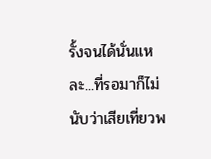รั้งจนได้นั่นแหละ...ที่รอมาก็ไม่นับว่าเสียเที่ยวพ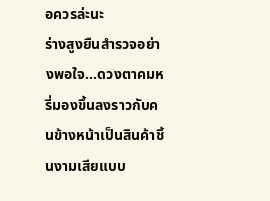อควรล่ะนะ
ร่างสูงยืนสำรวจอย่างพอใจ...ดวงตาคมหรี่มองขึ้นลงราวกับคนข้างหน้าเป็นสินค้าชิ้นงามเสียแบบ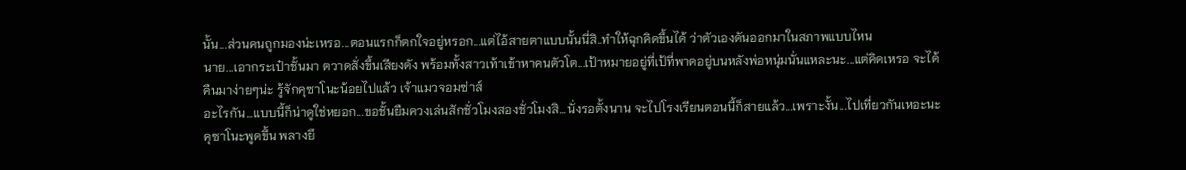นั้น...ส่วนคนถูกมองน่ะเหรอ...ตอนแรกก็ตกใจอยู่หรอก...แต่ไอ้สายตาแบบนั้นนี่สิ..ทำให้ฉุกคิดขึ้นได้ ว่าตัวเองดันออกมาในสภาพแบบไหน
นาย...เอากระเป๋าชั้นมา ตวาดสั่งขึ้นเสียงดัง พร้อมทั้งสาวเท้าเข้าหาคนตัวโต...เป้าหมายอยู่ที่เป้ที่พาดอยู่บนหลังพ่อหนุ่มนั่นแหละนะ...แต่คิดเหรอ จะได้คืนมาง่ายๆน่ะ รู้จักคุซาโนะน้อยไปแล้ว เจ้าแมวจอมซ่าส์
อะไรกัน...แบบนี้ก็น่าดูใช่หยอก...ขอชั้นยืมควงเล่นสักชั่วโมงสองชั่วโมงสิ...นั่งรอตั้งนาน จะไปโรงเรียนตอนนี้ก็สายแล้ว...เพราะงั้น...ไปเที่ยวกันเหอะนะ คุซาโนะพูดขึ้น พลางยึ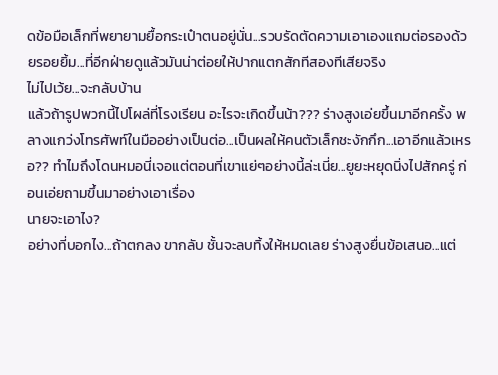ดข้อมือเล็กที่พยายามยื้อกระเป๋าตนอยู่นั่น...รวบรัดตัดความเอาเองแถมต่อรองด้วยรอยยิ้ม...ที่อีกฝ่ายดูแล้วมันน่าต่อยให้ปากแตกสักทีสองทีเสียจริง
ไม่ไปเว้ย...จะกลับบ้าน
แล้วถ้ารูปพวกนี้ไปโผล่ที่โรงเรียน อะไรจะเกิดขึ้นน้า??? ร่างสูงเอ่ยขึ้นมาอีกครั้ง พลางแกว่งโทรศัพท์ในมืออย่างเป็นต่อ...เป็นผลให้คนตัวเล็กชะงักกึก...เอาอีกแล้วเหรอ?? ทำไมถึงโดนหมอนี่เจอแต่ตอนที่เขาแย่ๆอย่างนี้ล่ะเนี่ย...ยูยะหยุดนิ่งไปสักครู่ ก่อนเอ่ยถามขึ้นมาอย่างเอาเรื่อง
นายจะเอาไง?
อย่างที่บอกไง...ถ้าตกลง ขากลับ ชั้นจะลบทิ้งให้หมดเลย ร่างสูงยื่นข้อเสนอ...แต่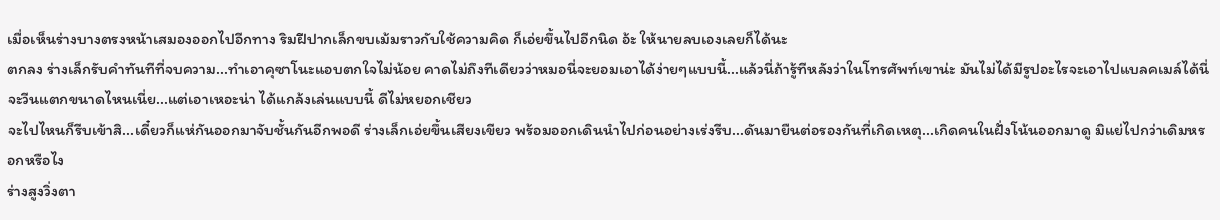เมื่อเห็นร่างบางตรงหน้าเสมองออกไปอีกทาง ริมฝีปากเล็กขบเม้มราวกับใช้ความคิด ก็เอ่ยขึ้นไปอีกนิด อ้ะ ให้นายลบเองเลยก็ได้นะ
ตกลง ร่างเล็กรับคำทันทีที่จบความ...ทำเอาคุซาโนะแอบตกใจไม่น้อย คาดไม่ถึงทีเดียวว่าหมอนี่จะยอมเอาได้ง่ายๆแบบนี้...แล้วนี่ถ้ารู้ทีหลังว่าในโทรศัพท์เขาน่ะ มันไม่ได้มีรูปอะไรจะเอาไปแบลคเมล์ได้นี่จะวีนแตกขนาดไหนเนี่ย...แต่เอาเหอะน่า ได้แกล้งเล่นแบบนี้ ดีไม่หยอกเชียว
จะไปไหนก็รีบเข้าสิ...เดี๋ยวก็แห่กันออกมาจับชั้นกันอีกพอดี ร่างเล็กเอ่ยขึ้นเสียงเขียว พร้อมออกเดินนำไปก่อนอย่างเร่งรีบ...ดันมายืนต่อรองกันที่เกิดเหตุ...เกิดคนในฝั่งโน้นออกมาดู มิแย่ไปกว่าเดิมหรอกหรือไง
ร่างสูงวิ่งตา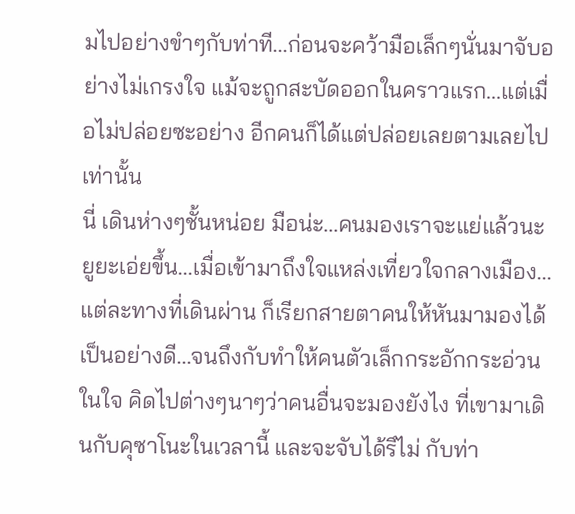มไปอย่างขำๆกับท่าที...ก่อนจะคว้ามือเล็กๆนั่นมาจับอย่างไม่เกรงใจ แม้จะถูกสะบัดออกในคราวแรก...แต่เมื่อไม่ปล่อยซะอย่าง อีกคนก็ได้แต่ปล่อยเลยตามเลยไปเท่านั้น
นี่ เดินห่างๆชั้นหน่อย มือน่ะ...คนมองเราจะแย่แล้วนะ
ยูยะเอ่ยขึ้น...เมื่อเข้ามาถึงใจแหล่งเที่ยวใจกลางเมือง...แต่ละทางที่เดินผ่าน ก็เรียกสายตาคนให้หันมามองได้เป็นอย่างดี...จนถึงกับทำให้คนตัวเล็กกระอักกระอ่วนในใจ คิดไปต่างๆนาๆว่าคนอื่นจะมองยังไง ที่เขามาเดินกับคุซาโนะในเวลานี้ และจะจับได้รึไม่ กับท่า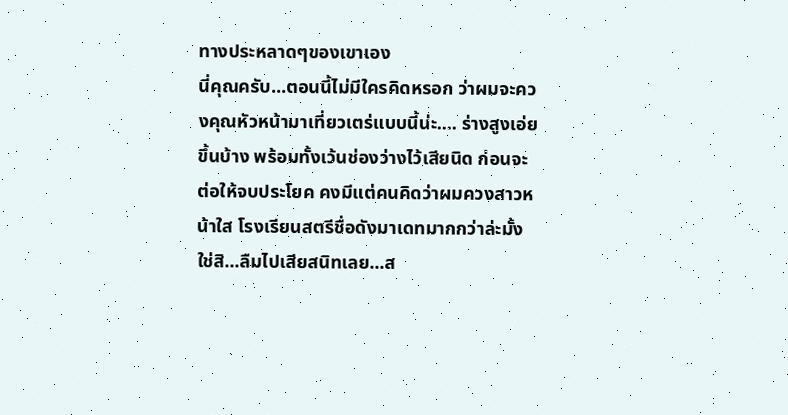ทางประหลาดๆของเขาเอง
นี่คุณครับ...ตอนนี้ไม่มีใครคิดหรอก ว่าผมจะควงคุณหัวหน้ามาเที่ยวเตร่แบบนี้น่ะ.... ร่างสูงเอ่ยขึ้นบ้าง พร้อมทั้งเว้นช่องว่างไว้เสียนิด ก่อนจะต่อให้จบประโยค คงมีแต่คนคิดว่าผมควงสาวหน้าใส โรงเรียนสตรีชื่อดังมาเดทมากกว่าล่ะมั้ง
ใช่สิ...ลืมไปเสียสนิทเลย...ส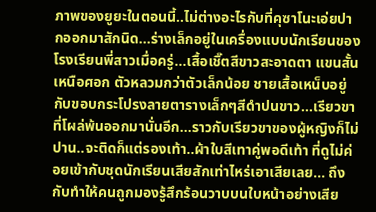ภาพของยูยะในตอนนี้..ไม่ต่างอะไรกับที่คุซาโนะเอ่ยปากออกมาสักนิด...ร่างเล็กอยู่ในเครื่องแบบนักเรียนของโรงเรียนพี่สาวเมื่อครู่...เสื้อเชิ๊ตสีขาวสะอาดตา แขนสั้นเหนือศอก ตัวหลวมกว่าตัวเล็กน้อย ชายเสื้อเหน็บอยู่กับขอบกระโปรงลายตารางเล็กๆสีดำปนขาว...เรียวขาที่โผล่พ้นออกมานั่นอีก...ราวกับเรียวขาของผู้หญิงก็ไม่ปาน..จะติดก็แต่รองเท้า..ผ้าใบสีเทาคู่พอดีเท้า ที่ดูไม่ค่อยเข้ากับชุดนักเรียนเสียสักเท่าไหร่เอาเสียเลย... ถึงกับทำให้คนถูกมองรู้สึกร้อนวาบบนใบหน้าอย่างเสีย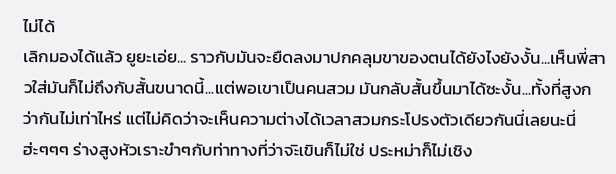ไม่ได้
เลิกมองได้แล้ว ยูยะเอ่ย... ราวกับมันจะยืดลงมาปกคลุมขาของตนได้ยังไงยังงั้น...เห็นพี่สาวใส่มันก็ไม่ถึงกับสั้นขนาดนี้...แต่พอเขาเป็นคนสวม มันกลับสั้นขึ้นมาได้ซะงั้น...ทั้งที่สูงกว่ากันไม่เท่าไหร่ แต่ไม่คิดว่าจะเห็นความต่างได้เวลาสวมกระโปรงตัวเดียวกันนี่เลยนะนี่
ฮ่ะๆๆๆ ร่างสูงหัวเราะขำๆกับท่าทางที่ว่าจะิเขินก็ไม่ใช่ ประหม่าก็ไม่เชิง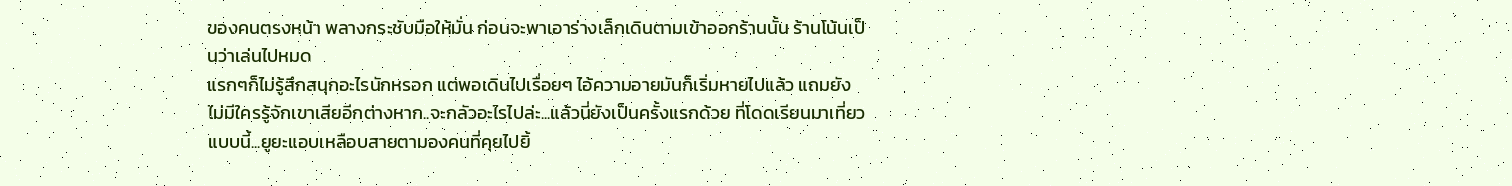ของคนตรงหน้า พลางกระชับมือให้มั่น ก่อนจะพาเอาร่างเล็กเดินตามเข้าออกร้านนั้น ร้านโน้นเป็นว่าเล่นไปหมด
แรกๆก็ไม่รู้สึกสนุกอะไรนักหรอก แต่พอเดินไปเรื่อยๆ ไอ้ความอายมันก็เริ่มหายไปแล้ว แถมยังไม่มีใครรู้จักเขาเสียอีกต่างหาก..จะกลัวอะไรไปล่ะ...แล้วนี่ยังเป็นครั้งแรกด้วย ที่โดดเรียนมาเที่ยวแบบนี้...ยูยะแอบเหลือบสายตามองคนที่คุยไปยิ้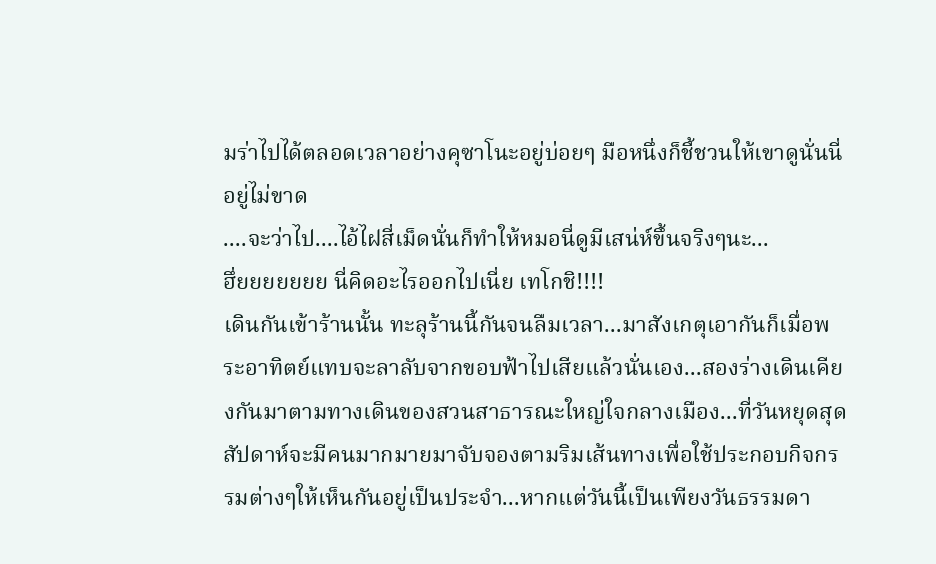มร่าไปได้ตลอดเวลาอย่างคุซาโนะอยู่บ่อยๆ มือหนึ่งก็ชี้ชวนให้เขาดูนั่นนี่อยู่ไม่ขาด
....จะว่าไป....ไอ้ไฝสี่เม็ดนั่นก็ทำให้หมอนี่ดูมีเสน่ห์ขึ้นจริงๆนะ...
ฮึ่ยยยยยยย นี่คิดอะไรออกไปเนี่ย เทโกชิ!!!!
เดินกันเข้าร้านนั้น ทะลุร้านนี้กันจนลืมเวลา...มาสังเกตุเอากันก็เมื่อพระอาทิตย์แทบจะลาลับจากขอบฟ้าไปเสียแล้วนั่นเอง...สองร่างเดินเคียงกันมาตามทางเดินของสวนสาธารณะใหญ่ใจกลางเมือง...ที่วันหยุดสุดสัปดาห์จะมีคนมากมายมาจับจองตามริมเส้นทางเพื่อใช้ประกอบกิจกรรมต่างๆให้เห็นกันอยู่เป็นประจำ...หากแต่วันนี้เป็นเพียงวันธรรมดา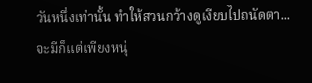วันหนึ่งเท่านั้น ทำให้สวนกว้างดูเงียบไปถนัดตา...จะมีก็แต่เพียงหนุ่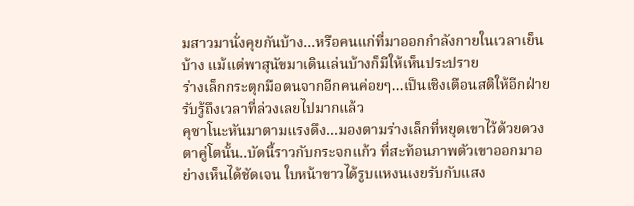มสาวมานั่งคุยกันบ้าง...หรือคนแก่ที่มาออกกำลังกายในเวลาเย็นบ้าง แม้แต่พาสุนัขมาเดินเล่นบ้างก็มีให้เห็นประปราย
ร่างเล็กกระตุกมือตนจากอีกคนค่อยๆ...เป็นเชิงเตือนสติให้อีกฝ่ายรับรู้ถึงเวลาที่ล่วงเลยไปมากแล้ว
คุซาโนะหันมาตามแรงดึง...มองตามร่างเล็กที่หยุดเขาไว้ด้วยดวงตาคู่โตนั้น..บัดนี้ราวกับกระจกแก้ว ที่สะท้อนภาพตัวเขาออกมาอย่างเห็นได้ชัดเจน ใบหน้าขาวได้รูบแหงนเงยรับกับแสง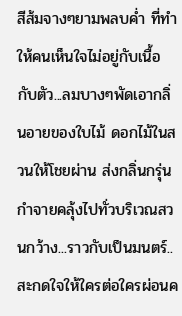สีส้มจางๆยามพลบค่ำ ที่ทำให้คนเห็นใจไม่อยู่กับเนื้อกับตัว...ลมบางๆพัดเอากลิ่นอายของใบไม้ ดอกไม้ในสวนให้โชยผ่าน ส่งกลิ่นกรุ่นกำจายคลุ้งไปทั่วบริเวณสวนกว้าง...ราวกับเป็นมนตร์..สะกดใจให้ใครต่อใครผ่อนค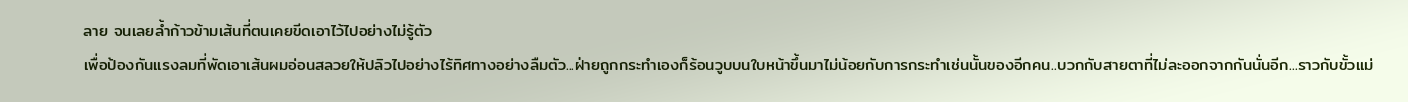ลาย จนเลยล้ำก้าวข้ามเส้นที่ตนเคยขีดเอาไว้ไปอย่างไม่รู้ตัว
เพื่อป้องกันแรงลมที่พัดเอาเส้นผมอ่อนสลวยให้ปลิวไปอย่างไร้ทิศทางอย่างลืมตัว...ฝ่ายถูกกระทำเองก็ร้อนวูบบนใบหน้าขึ้นมาไม่น้อยกับการกระทำเช่นนั้นของอีกคน..บวกกับสายตาที่ไม่ละออกจากกันนั่นอีก...ราวกับขั้วแม่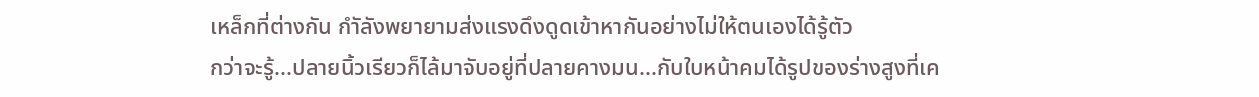เหล็กที่ต่างกัน กำัลังพยายามส่งแรงดึงดูดเข้าหากันอย่างไม่ให้ตนเองได้รู้ตัว
กว่าจะรู้...ปลายนิ้วเรียวก็ไล้มาจับอยู่ที่ปลายคางมน...กับใบหน้าคมได้รูปของร่างสูงที่เค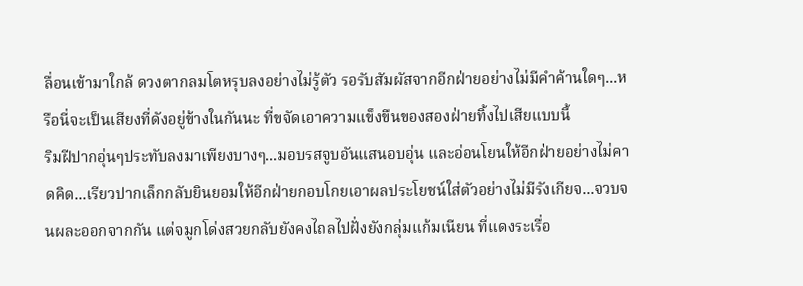ลื่อนเข้ามาใกล้ ดวงตากลมโตหรุบลงอย่างไม่รู้ตัว รอรับสัมผัสจากอีกฝ่ายอย่างไม่มีคำค้านใดๆ...หรือนี่จะเป็นเสียงที่ดังอยู่ข้างในกันนะ ที่ขจัดเอาความแข็งขืนของสองฝ่ายทิ้งไปเสียแบบนี้
ริมฝีปากอุ่นๆประทับลงมาเพียงบางๆ...มอบรสจูบอันแสนอบอุ่น และอ่อนโยนให้อีกฝ่ายอย่างไม่คาดคิด...เรียวปากเล็กกลับยินยอมให้อีกฝ่ายกอบโกยเอาผลประโยชน์ใส่ตัวอย่างไม่มีรังเกียจ...จวบจนผละออกจากกัน แต่จมูกโด่งสวยกลับยังคงไถลไปฝั่งยังกลุ่มแก้มเนียน ที่แดงระเรื่อ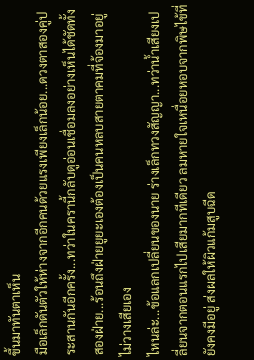ขึ้นมาทันตาเห็น
มือเล็กดันตัวให้ห่างจากอีกคนด้วยแรงเพียงเล็กน้อย...ดวงตาสองคู่ประสานกันอีกครั้ง...ทว่าในครานี้กลับดูอ่อนเชื่อมลงอย่างเห็นได้ชัดทั้งสองฝ่าย...ร้อนถึงฝ่ายยูยะเองต้องเป็นคนหลบสายตาคมที่จ้องมาอยู่ไม่วางเสียเอง
ไหนล่ะ...ข้อแลกเปลี่ยนของนาย ร่างเล็กทวงสัญญา...ทว่าน้ำเสียงเปลี่ยนจากตอนแรกไปเสียมากทีเดียว ลมหายใจเหนื่อยหอบจากพิษไข้ที่ยังคงมีอยู่ ส่งผลให้ผิวแก้มสูบฉีด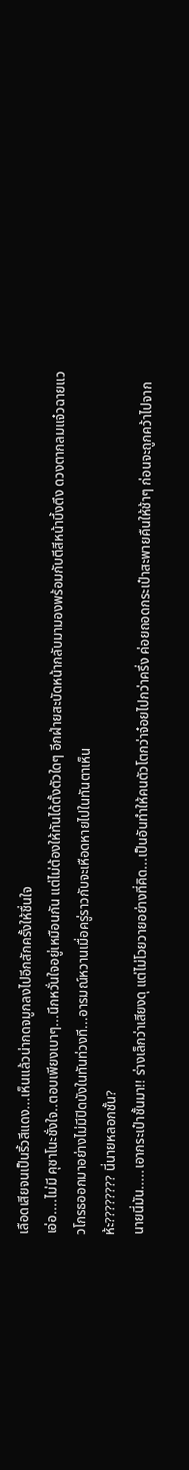เลือดเสียจนเป็นริ้วสีแดง...เห็นแล้วน่ากดจมูกลงไปอีกสักครั้งให้ชื่นใจ
เอ่อ....ไม่มี คุซาโนะชั่งใจ..ตอบเพียงเบาๆ...นึกหวั่นใจอยู่เหมือนกัน แต่ไม่ต้องให้ทันได้ตั้งตัวใดๆ อีกฝ่ายสะบัดหน้ากลับมามองพร้อมกับตีสีหน้าบึ้งตึง ดวงตากลมแจ๋วฉายแววโกรธออกมาอย่างไม่มีปิดบังในทันท่วงที...อารมณ์หวานเมื่อครู่ราวกับจะเหือดหายไปในทันตาเห็น
ห้ะ???????? นี่นายหลอกชั้น?
นายนี่มัน.....เอากระเป๋าชั้นมา!! ร่างเล็กว่าเสียงดุ แต่ไม่โวยวายอย่างที่คิด...เป็นอันทำให้คนตัวโตกว่าจ๋อยไปกว่าครึ่ง ค่อยถอดกระเป๋าสะพายคืนให้ช้าๆ ก่อนจะถูกคว้าไปจาก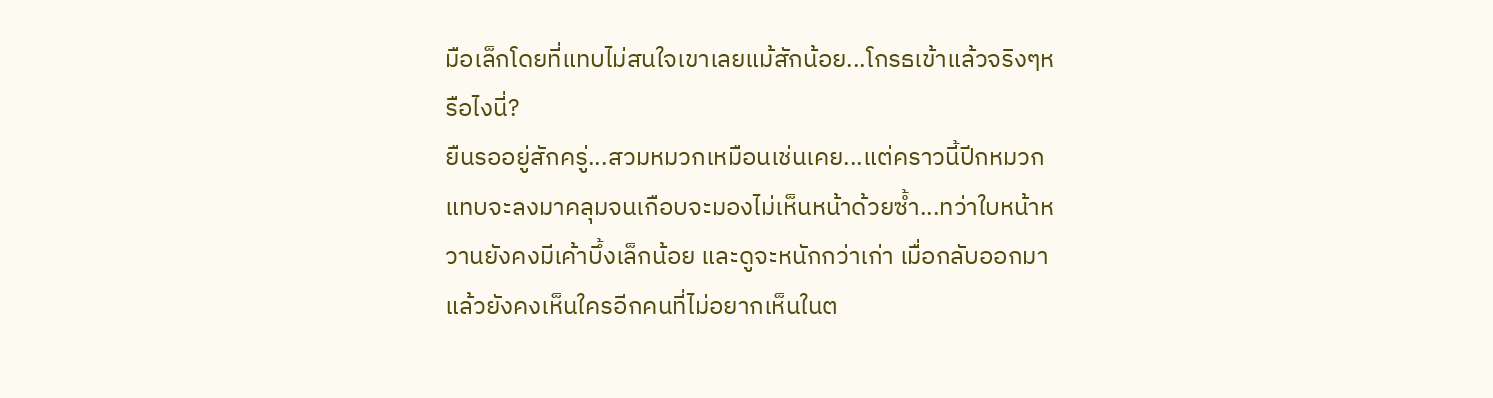มือเล็กโดยที่แทบไม่สนใจเขาเลยแม้สักน้อย...โกรธเข้าแล้วจริงๆหรือไงนี่?
ยืนรออยู่สักครู่...สวมหมวกเหมือนเช่นเคย...แต่คราวนี้ปีกหมวกแทบจะลงมาคลุมจนเกือบจะมองไม่เห็นหน้าด้วยซ้ำ...ทว่าใบหน้าหวานยังคงมีเค้าบึ้งเล็กน้อย และดูจะหนักกว่าเก่า เมื่อกลับออกมาแล้วยังคงเห็นใครอีกคนที่ไม่อยากเห็นในต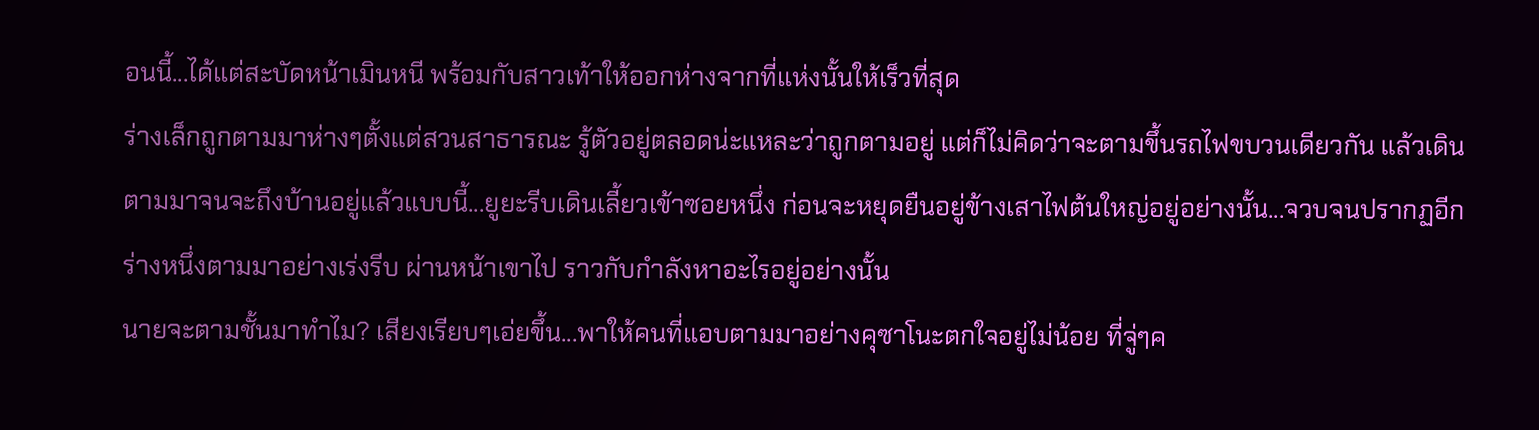อนนี้...ได้แต่สะบัดหน้าเมินหนี พร้อมกับสาวเท้าให้ออกห่างจากที่แห่งนั้นให้เร็วที่สุด
ร่างเล็กถูกตามมาห่างๆตั้งแต่สวนสาธารณะ รู้ตัวอยู่ตลอดน่ะแหละว่าถูกตามอยู่ แต่ก็ไม่คิดว่าจะตามขึ้นรถไฟขบวนเดียวกัน แล้วเดินตามมาจนจะถึงบ้านอยู่แล้วแบบนี้...ยูยะรีบเดินเลี้ยวเข้าซอยหนึ่ง ก่อนจะหยุดยืนอยู่ข้างเสาไฟต้นใหญ่อยู่อย่างนั้น...จวบจนปรากฏอีกร่างหนึ่งตามมาอย่างเร่งรีบ ผ่านหน้าเขาไป ราวกับกำลังหาอะไรอยู่อย่างนั้น
นายจะตามชั้นมาทำไม? เสียงเรียบๆเอ่ยขึ้น...พาให้คนที่แอบตามมาอย่างคุซาโนะตกใจอยู่ไม่น้อย ที่จู่ๆค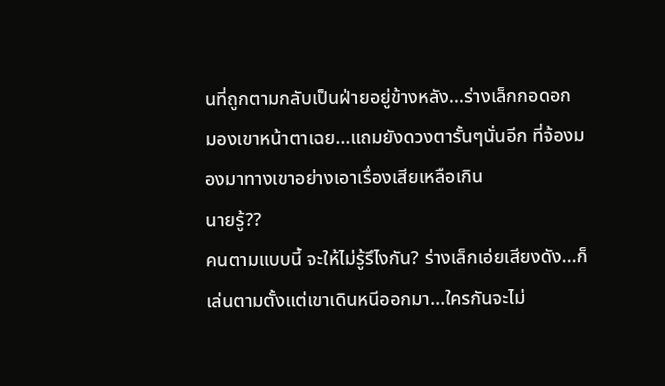นที่ถูกตามกลับเป็นฝ่ายอยู่ข้างหลัง...ร่างเล็กกอดอก มองเขาหน้าตาเฉย...แถมยังดวงตารั้นๆนั่นอีก ที่จ้องมองมาทางเขาอย่างเอาเรื่องเสียเหลือเกิน
นายรู้??
คนตามแบบนี้ จะให้ไม่รู้รึไงกัน? ร่างเล็กเอ่ยเสียงดัง...ก็เล่นตามตั้งแต่เขาเดินหนีออกมา...ใครกันจะไม่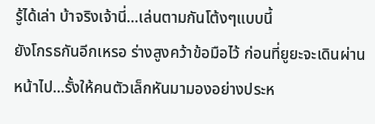รู้ได้เล่า บ้าจริงเจ้านี่...เล่นตามกันโต้งๆแบบนี้
ยังโกรธกันอีกเหรอ ร่างสูงคว้าข้อมือไว้ ก่อนที่ยูยะจะเดินผ่านหน้าไป...รั้งให้คนตัวเล็กหันมามองอย่างประห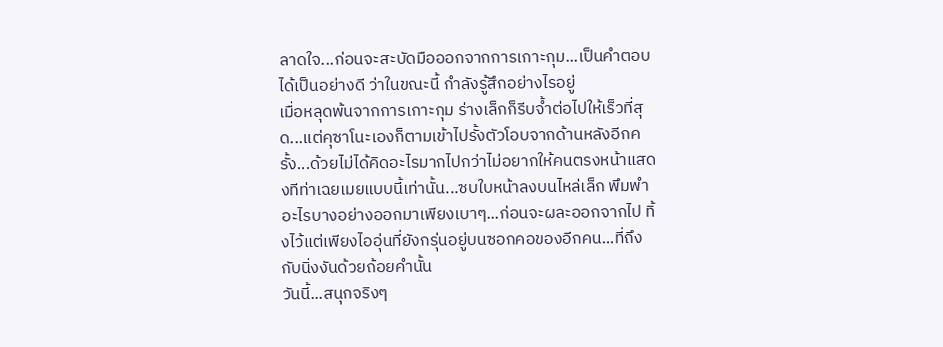ลาดใจ...ก่อนจะสะบัดมือออกจากการเกาะกุม...เป็นคำตอบได้เป็นอย่างดี ว่าในขณะนี้ กำลังรู้สึกอย่างไรอยู่
เมื่อหลุดพ้นจากการเกาะกุม ร่างเล็กก็รีบจ้ำต่อไปให้เร็วที่สุด...แต่คุซาโนะเองก็ตามเข้าไปรั้งตัวโอบจากด้านหลังอีกครั้ง...ด้วยไม่ได้คิดอะไรมากไปกว่าไม่อยากให้คนตรงหน้าแสดงทีท่าเฉยเมยแบบนี้เท่านั้น...ซบใบหน้าลงบนไหล่เล็ก พึมพำอะไรบางอย่างออกมาเพียงเบาๆ...ก่อนจะผละออกจากไป ทิ้งไว้แต่เพียงไออุ่นที่ยังกรุ่นอยู่บนซอกคอของอีกคน...ที่ถึงกับนิ่งงันด้วยถ้อยคำนั้น
วันนี้...สนุกจริงๆ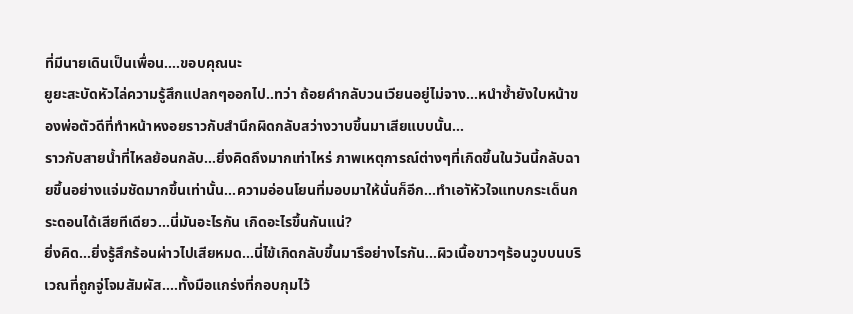ที่มีนายเดินเป็นเพื่อน....ขอบคุณนะ
ยูยะสะบัดหัวไล่ความรู้สึกแปลกๆออกไป..ทว่า ถ้อยคำกลับวนเวียนอยู่ไม่จาง...หนำซ้ำยังใบหน้าของพ่อตัวดีที่ทำหน้าหงอยราวกับสำนึกผิดกลับสว่างวาบขึ้นมาเสียแบบนั้น...
ราวกับสายน้ำที่ไหลย้อนกลับ...ยิ่งคิดถึงมากเท่าไหร่ ภาพเหตุการณ์ต่างๆที่เกิดขึ้นในวันนี้กลับฉายขึ้นอย่างแจ่มชัดมากขึ้นเท่านั้น...ความอ่อนโยนที่มอบมาให้นั่นก็อีก...ทำเอาัหัวใจแทบกระเด็นกระดอนได้เสียทีเดียว...นี่มันอะไรกัน เกิดอะไรขึ้นกันแน่?
ยิ่งคิด...ยิ่งรู้สึกร้อนผ่าวไปเสียหมด...นี่ไข้เกิดกลับขึ้นมารึอย่างไรกัน...ผิวเนื้อขาวๆร้อนวูบบนบริเวณที่ถูกจู่โจมสัมผัส....ทั้งมือแกร่งที่กอบกุมไว้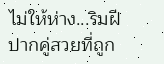ไม่ให้ห่าง...ริมฝีปากคู่สวยที่ถูก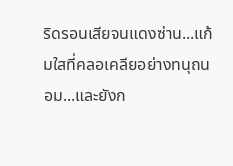ริดรอนเสียจนแดงซ่าน...แก้มใสที่คลอเคลียอย่างทนุถนอม...และยังก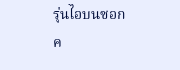รุ่นไอบนซอกค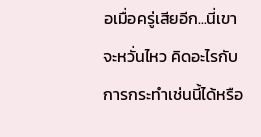อเมื่อครู่เสียอีก...นี่เขาจะหวั่นไหว คิดอะไรกับการกระทำเช่นนี้ได้หรือ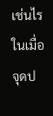เช่นไร
ในเมื่อ จุดป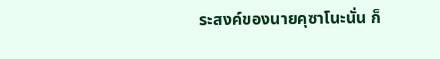ระสงค์ของนายคุซาโนะนั่น ก็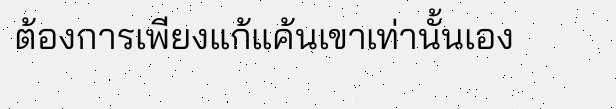ต้องการเพียงแก้แค้นเขาเท่านั้นเอง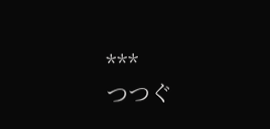***
つつぐ